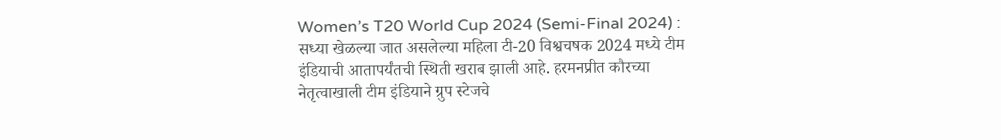Women’s T20 World Cup 2024 (Semi-Final 2024) : सध्या खेळल्या जात असलेल्या महिला टी-20 विश्वचषक 2024 मध्ये टीम इंडियाची आतापर्यंतची स्थिती खराब झाली आहे. हरमनप्रीत कौरच्या नेतृत्वाखाली टीम इंडियाने ग्रुप स्टेजचे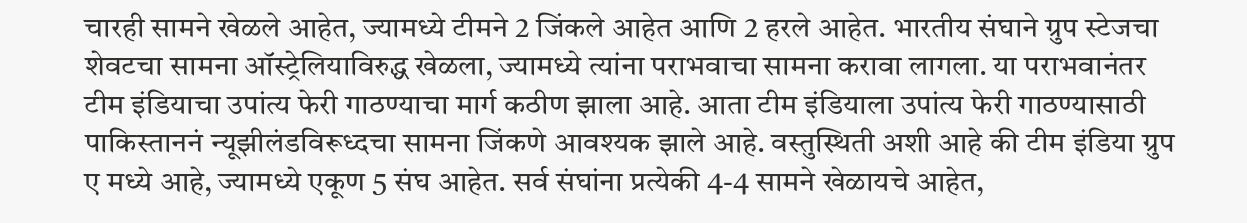चारही सामने खेळले आहेत, ज्यामध्ये टीमने 2 जिंकले आहेत आणि 2 हरले आहेत. भारतीय संघाने ग्रुप स्टेजचा शेवटचा सामना ऑस्ट्रेलियाविरुद्ध खेळला, ज्यामध्ये त्यांना पराभवाचा सामना करावा लागला. या पराभवानंतर टीम इंडियाचा उपांत्य फेरी गाठण्याचा मार्ग कठीण झाला आहे. आता टीम इंडियाला उपांत्य फेरी गाठण्यासाठी पाकिस्ताननं न्यूझीलंडविरूध्दचा सामना जिंकणे आवश्यक झाले आहे. वस्तुस्थिती अशी आहे की टीम इंडिया ग्रुप ए मध्ये आहे, ज्यामध्ये एकूण 5 संघ आहेत. सर्व संघांना प्रत्येकी 4-4 सामने खेळायचे आहेत,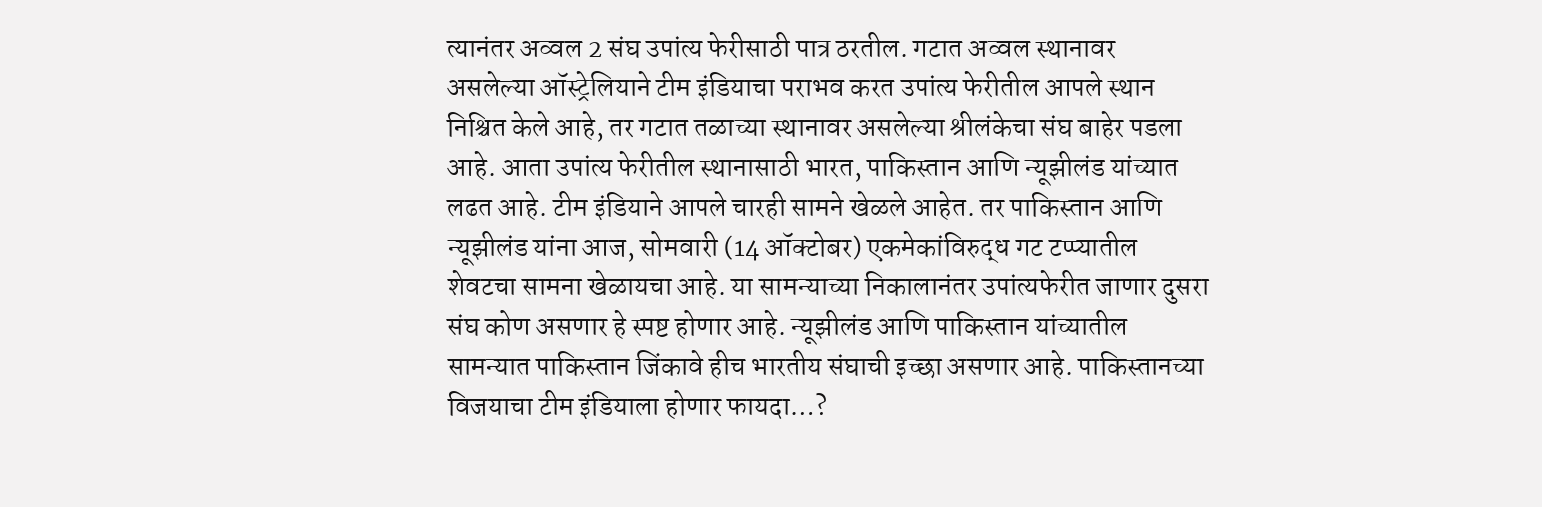त्यानंतर अव्वल 2 संघ उपांत्य फेरीसाठी पात्र ठरतील. गटात अव्वल स्थानावर असलेल्या ऑस्ट्रेलियाने टीम इंडियाचा पराभव करत उपांत्य फेरीतील आपले स्थान निश्चित केले आहे, तर गटात तळाच्या स्थानावर असलेल्या श्रीलंकेचा संघ बाहेर पडला आहे. आता उपांत्य फेरीतील स्थानासाठी भारत, पाकिस्तान आणि न्यूझीलंड यांच्यात लढत आहे. टीम इंडियाने आपले चारही सामने खेळले आहेत. तर पाकिस्तान आणि न्यूझीलंड यांना आज, सोमवारी (14 ऑक्टोबर) एकमेकांविरुद्ध गट टप्प्यातील शेवटचा सामना खेळायचा आहे. या सामन्याच्या निकालानंतर उपांत्यफेरीत जाणार दुसरा संघ कोण असणार हे स्पष्ट होणार आहे. न्यूझीलंड आणि पाकिस्तान यांच्यातील सामन्यात पाकिस्तान जिंकावे हीच भारतीय संघाची इच्छा असणार आहे. पाकिस्तानच्या विजयाचा टीम इंडियाला होणार फायदा…?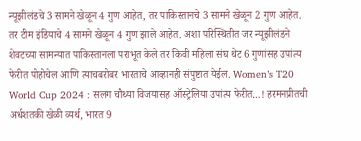न्यूझीलंडचे 3 सामने खेळून 4 गुण आहेत, तर पाकिस्तानचे 3 सामने खेळून 2 गुण आहेत. तर टीम इंडियाचे 4 सामने खेळून 4 गुण झाले आहेत. अशा परिस्थितीत जर न्यूझीलंडने शेवटच्या सामन्यात पाकिस्तानला पराभूत केले तर किवी महिला संघ थेट 6 गुणांसह उपांत्य फेरीत पोहोचेल आणि त्याचबरोबर भारताचे आव्हानही संपुष्टात येईल. Women’s T20 World Cup 2024 : सलग चौथ्या विजयासह ऑस्ट्रेलिया उपांत्य फेरीत…! हरमनप्रीतची अर्धशतकी खेळी व्यर्थ, भारत 9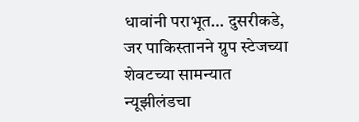धावांनी पराभूत… दुसरीकडे, जर पाकिस्तानने ग्रुप स्टेजच्या शेवटच्या सामन्यात न्यूझीलंडचा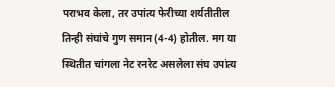पराभव केला, तर उपांत्य फेरीच्या शर्यतीतील तिन्ही संघांचे गुण समान (4-4) होतील. मग या स्थितीत चांगला नेट रनरेट असलेला संघ उपांत्य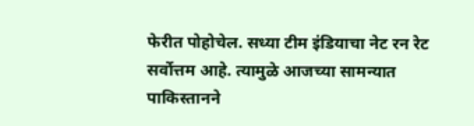फेरीत पोहोचेल. सध्या टीम इंडियाचा नेट रन रेट सर्वोत्तम आहे. त्यामुळे आजच्या सामन्यात पाकिस्तानने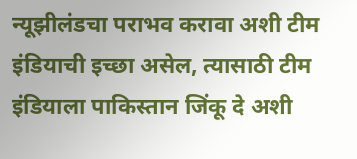न्यूझीलंडचा पराभव करावा अशी टीम इंडियाची इच्छा असेल, त्यासाठी टीम इंडियाला पाकिस्तान जिंकू दे अशी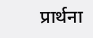प्रार्थना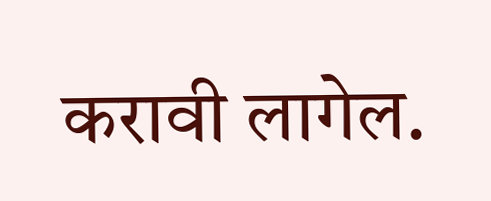करावी लागेल.